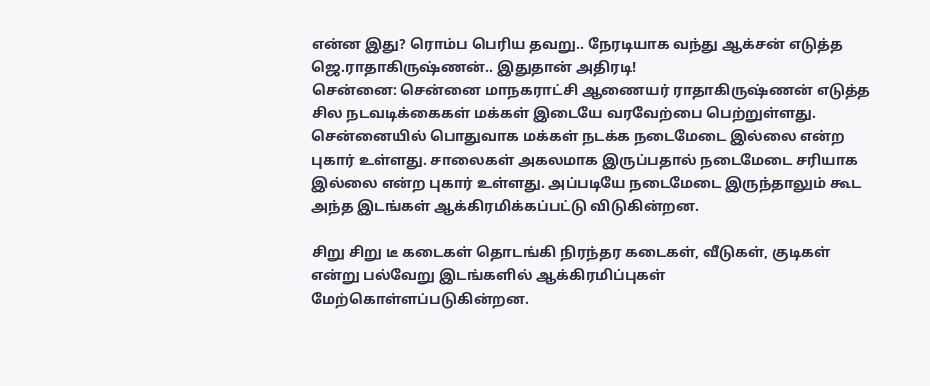என்ன இது? ரொம்ப பெரிய தவறு.. நேரடியாக வந்து ஆக்சன் எடுத்த ஜெ.ராதாகிருஷ்ணன்.. இதுதான் அதிரடி!
சென்னை: சென்னை மாநகராட்சி ஆணையர் ராதாகிருஷ்ணன் எடுத்த சில நடவடிக்கைகள் மக்கள் இடையே வரவேற்பை பெற்றுள்ளது.
சென்னையில் பொதுவாக மக்கள் நடக்க நடைமேடை இல்லை என்ற புகார் உள்ளது. சாலைகள் அகலமாக இருப்பதால் நடைமேடை சரியாக இல்லை என்ற புகார் உள்ளது. அப்படியே நடைமேடை இருந்தாலும் கூட அந்த இடங்கள் ஆக்கிரமிக்கப்பட்டு விடுகின்றன.

சிறு சிறு டீ கடைகள் தொடங்கி நிரந்தர கடைகள், வீடுகள், குடிகள் என்று பல்வேறு இடங்களில் ஆக்கிரமிப்புகள் மேற்கொள்ளப்படுகின்றன.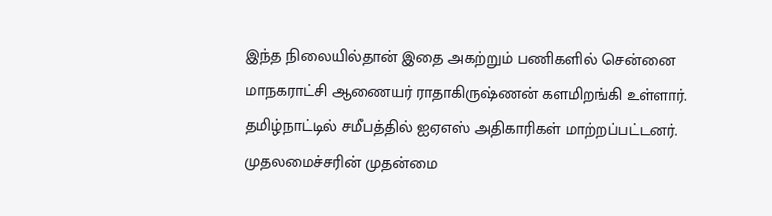இந்த நிலையில்தான் இதை அகற்றும் பணிகளில் சென்னை மாநகராட்சி ஆணையர் ராதாகிருஷ்ணன் களமிறங்கி உள்ளார்.
தமிழ்நாட்டில் சமீபத்தில் ஐஏஎஸ் அதிகாரிகள் மாற்றப்பட்டனர். முதலமைச்சரின் முதன்மை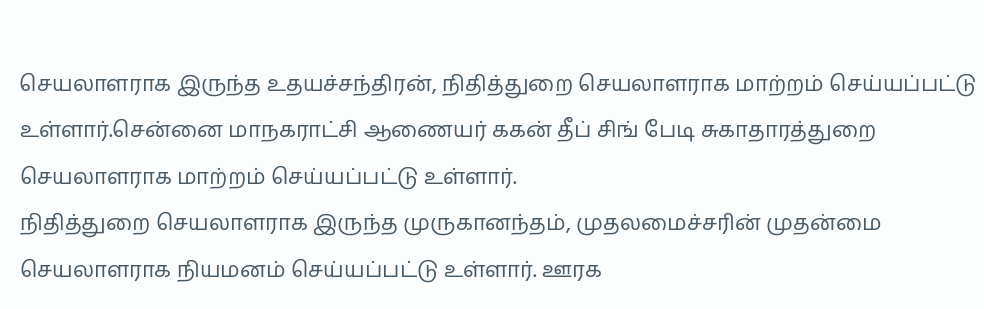செயலாளராக இருந்த உதயச்சந்திரன், நிதித்துறை செயலாளராக மாற்றம் செய்யப்பட்டு உள்ளார்.சென்னை மாநகராட்சி ஆணையர் ககன் தீப் சிங் பேடி சுகாதாரத்துறை செயலாளராக மாற்றம் செய்யப்பட்டு உள்ளார்.
நிதித்துறை செயலாளராக இருந்த முருகானந்தம், முதலமைச்சரின் முதன்மை செயலாளராக நியமனம் செய்யப்பட்டு உள்ளார். ஊரக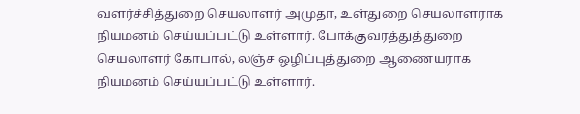வளர்ச்சித்துறை செயலாளர் அமுதா, உள்துறை செயலாளராக நியமனம் செய்யப்பட்டு உள்ளார். போக்குவரத்துத்துறை செயலாளர் கோபால், லஞ்ச ஒழிப்புத்துறை ஆணையராக நியமனம் செய்யப்பட்டு உள்ளார்.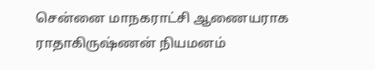சென்னை மாநகராட்சி ஆணையராக ராதாகிருஷ்ணன் நியமனம்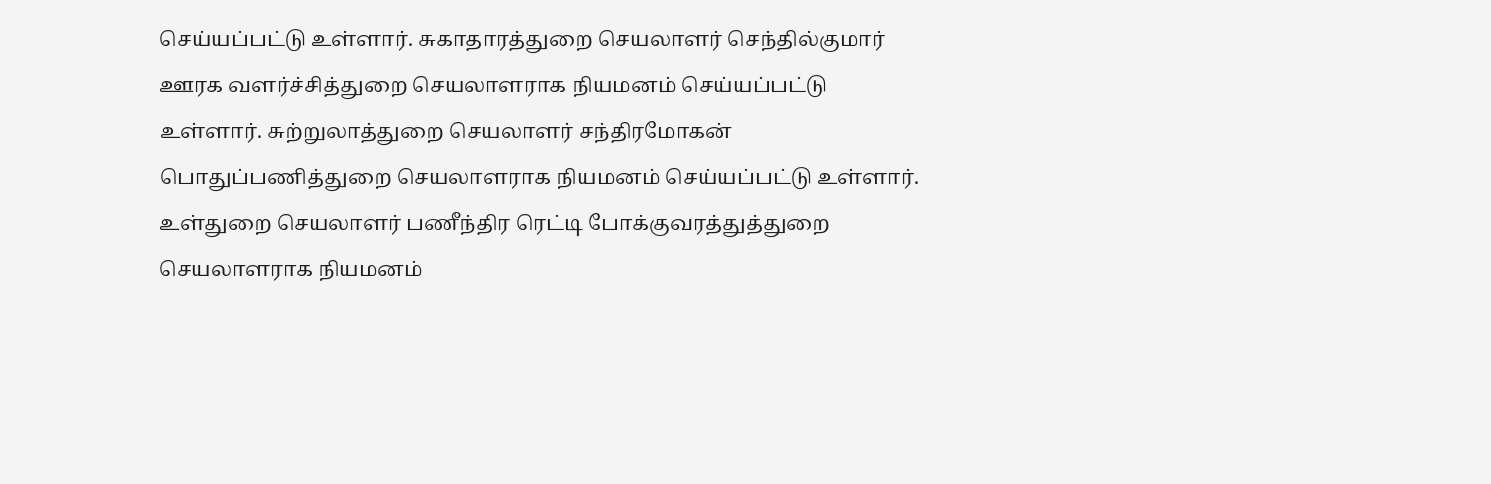செய்யப்பட்டு உள்ளார். சுகாதாரத்துறை செயலாளர் செந்தில்குமார் ஊரக வளர்ச்சித்துறை செயலாளராக நியமனம் செய்யப்பட்டு உள்ளார். சுற்றுலாத்துறை செயலாளர் சந்திரமோகன் பொதுப்பணித்துறை செயலாளராக நியமனம் செய்யப்பட்டு உள்ளார். உள்துறை செயலாளர் பணீந்திர ரெட்டி போக்குவரத்துத்துறை செயலாளராக நியமனம்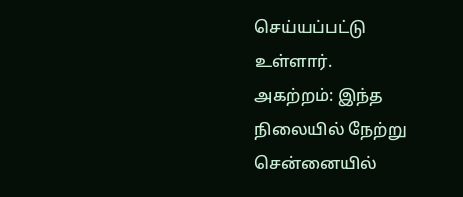செய்யப்பட்டு உள்ளார்.
அகற்றம்: இந்த நிலையில் நேற்று சென்னையில்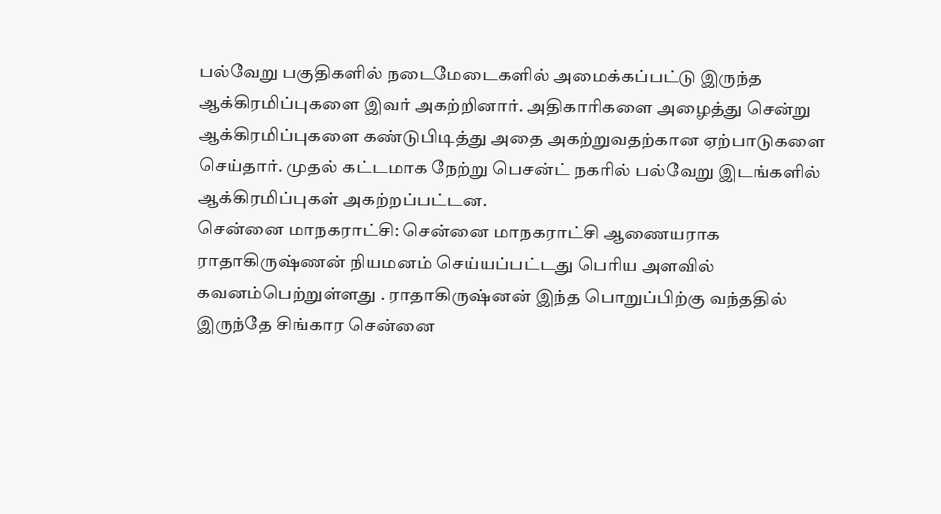பல்வேறு பகுதிகளில் நடைமேடைகளில் அமைக்கப்பட்டு இருந்த ஆக்கிரமிப்புகளை இவர் அகற்றினார். அதிகாரிகளை அழைத்து சென்று ஆக்கிரமிப்புகளை கண்டுபிடித்து அதை அகற்றுவதற்கான ஏற்பாடுகளை செய்தார். முதல் கட்டமாக நேற்று பெசன்ட் நகரில் பல்வேறு இடங்களில் ஆக்கிரமிப்புகள் அகற்றப்பட்டன.
சென்னை மாநகராட்சி: சென்னை மாநகராட்சி ஆணையராக ராதாகிருஷ்ணன் நியமனம் செய்யப்பட்டது பெரிய அளவில் கவனம்பெற்றுள்ளது . ராதாகிருஷ்னன் இந்த பொறுப்பிற்கு வந்ததில் இருந்தே சிங்கார சென்னை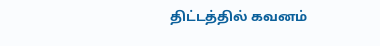திட்டத்தில் கவனம்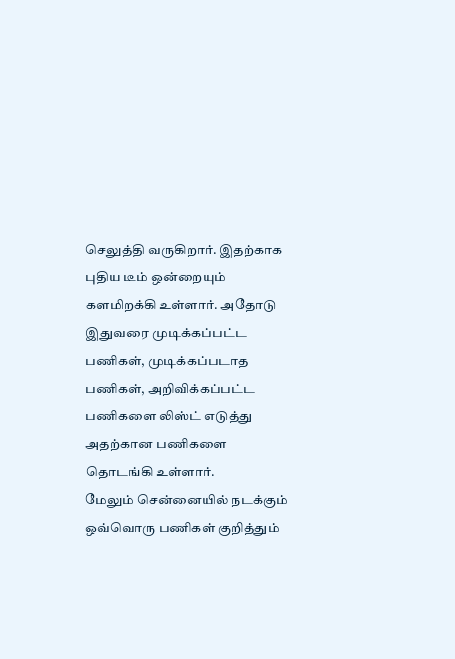செலுத்தி வருகிறார். இதற்காக புதிய டீம் ஒன்றையும் களமிறக்கி உள்ளார். அதோடு இதுவரை முடிக்கப்பட்ட பணிகள், முடிக்கப்படாத பணிகள், அறிவிக்கப்பட்ட பணிகளை லிஸ்ட் எடுத்து அதற்கான பணிகளை தொடங்கி உள்ளார்.
மேலும் சென்னையில் நடக்கும் ஒவ்வொரு பணிகள் குறித்தும்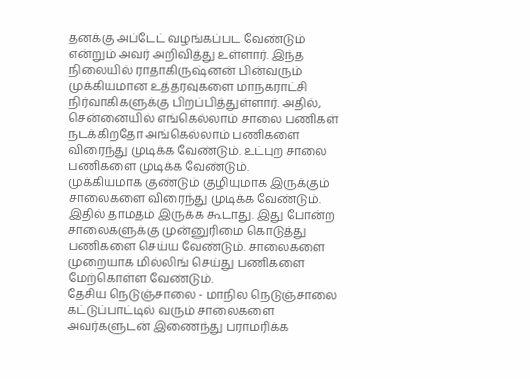தனக்கு அப்டேட் வழங்கப்பட வேண்டும் என்றும் அவர் அறிவித்து உள்ளார். இந்த நிலையில் ராதாகிருஷ்னன் பின்வரும் முக்கியமான உத்தரவுகளை மாநகராட்சி நிர்வாகிகளுக்கு பிறப்பித்துள்ளார். அதில், சென்னையில் எங்கெல்லாம் சாலை பணிகள் நடக்கிறதோ அங்கெல்லாம் பணிகளை விரைந்து முடிக்க வேண்டும். உட்புற சாலை பணிகளை முடிக்க வேண்டும்.
முக்கியமாக குண்டும் குழியுமாக இருக்கும் சாலைகளை விரைந்து முடிக்க வேண்டும். இதில் தாமதம் இருக்க கூடாது. இது போன்ற சாலைகளுக்கு முன்னுரிமை கொடுத்து பணிகளை செய்ய வேண்டும். சாலைகளை முறையாக மில்லிங் செய்து பணிகளை மேற்கொள்ள வேண்டும்.
தேசிய நெடுஞ்சாலை - மாநில நெடுஞ்சாலை கட்டுப்பாட்டில் வரும் சாலைகளை அவர்களுடன் இணைந்து பராமரிக்க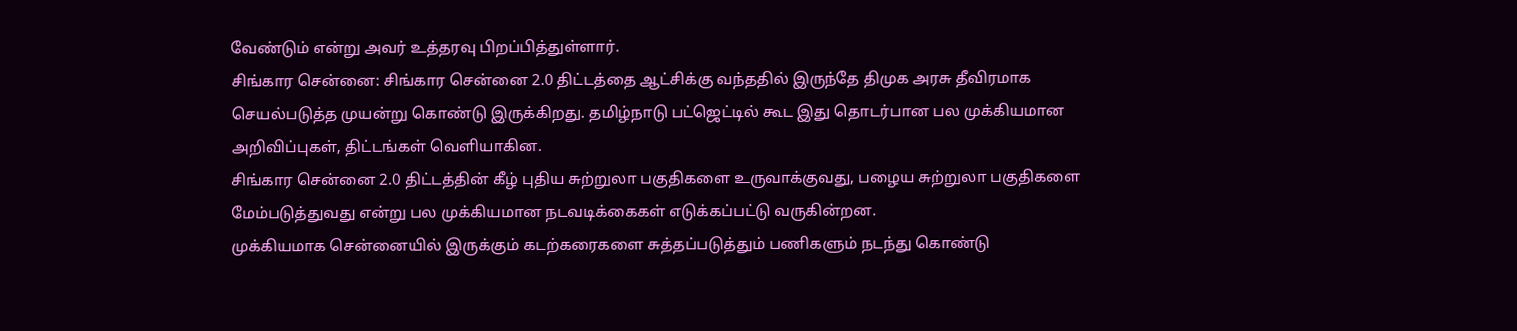வேண்டும் என்று அவர் உத்தரவு பிறப்பித்துள்ளார்.
சிங்கார சென்னை: சிங்கார சென்னை 2.0 திட்டத்தை ஆட்சிக்கு வந்ததில் இருந்தே திமுக அரசு தீவிரமாக செயல்படுத்த முயன்று கொண்டு இருக்கிறது. தமிழ்நாடு பட்ஜெட்டில் கூட இது தொடர்பான பல முக்கியமான அறிவிப்புகள், திட்டங்கள் வெளியாகின.
சிங்கார சென்னை 2.0 திட்டத்தின் கீழ் புதிய சுற்றுலா பகுதிகளை உருவாக்குவது, பழைய சுற்றுலா பகுதிகளை மேம்படுத்துவது என்று பல முக்கியமான நடவடிக்கைகள் எடுக்கப்பட்டு வருகின்றன.
முக்கியமாக சென்னையில் இருக்கும் கடற்கரைகளை சுத்தப்படுத்தும் பணிகளும் நடந்து கொண்டு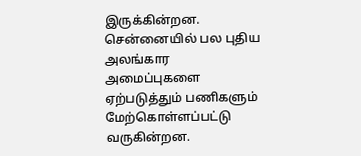இருக்கின்றன. சென்னையில் பல புதிய அலங்கார அமைப்புகளை ஏற்படுத்தும் பணிகளும் மேற்கொள்ளப்பட்டு வருகின்றன.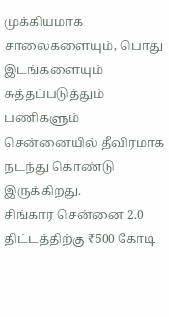முக்கியமாக சாலைகளையும், பொது இடங்களையும் சுத்தப்படுத்தும் பணிகளும் சென்னையில் தீவிரமாக நடந்து கொண்டு இருக்கிறது.
சிங்கார சென்னை 2.0 திட்டத்திற்கு ₹500 கோடி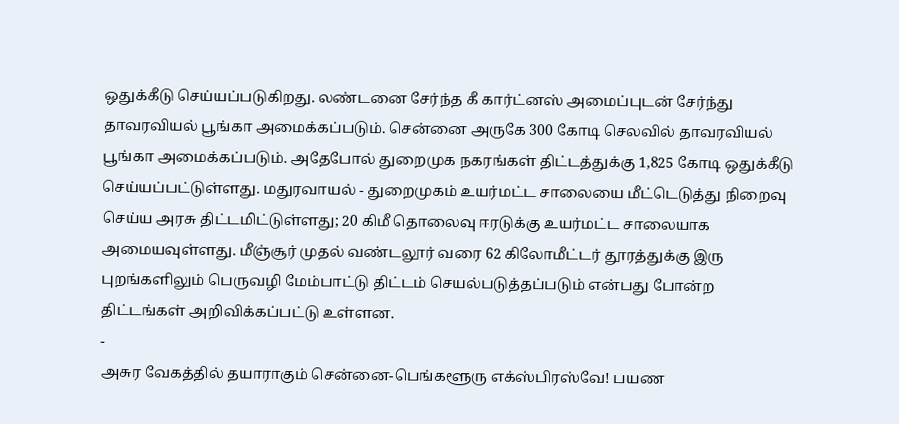ஒதுக்கீடு செய்யப்படுகிறது. லண்டனை சேர்ந்த கீ கார்ட்னஸ் அமைப்புடன் சேர்ந்து தாவரவியல் பூங்கா அமைக்கப்படும். சென்னை அருகே 300 கோடி செலவில் தாவரவியல் பூங்கா அமைக்கப்படும். அதேபோல் துறைமுக நகரங்கள் திட்டத்துக்கு 1,825 கோடி ஒதுக்கீடு செய்யப்பட்டுள்ளது. மதுரவாயல் - துறைமுகம் உயர்மட்ட சாலையை மீட்டெடுத்து நிறைவு செய்ய அரசு திட்டமிட்டுள்ளது; 20 கிமீ தொலைவு ஈரடுக்கு உயர்மட்ட சாலையாக அமையவுள்ளது. மீஞ்சூர் முதல் வண்டலூர் வரை 62 கிலோமீட்டர் தூரத்துக்கு இரு புறங்களிலும் பெருவழி மேம்பாட்டு திட்டம் செயல்படுத்தப்படும் என்பது போன்ற திட்டங்கள் அறிவிக்கப்பட்டு உள்ளன.
-
அசுர வேகத்தில் தயாராகும் சென்னை-பெங்களூரு எக்ஸ்பிரஸ்வே! பயண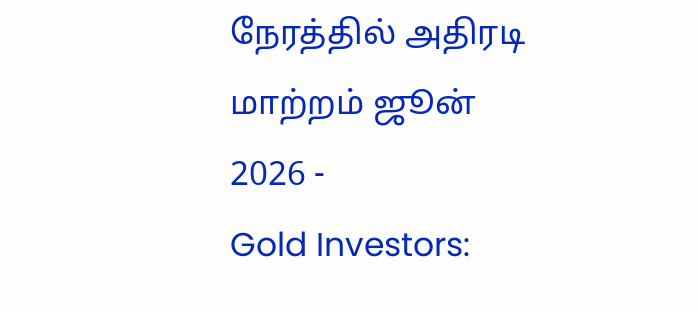நேரத்தில் அதிரடி மாற்றம் ஜூன் 2026 -
Gold Investors: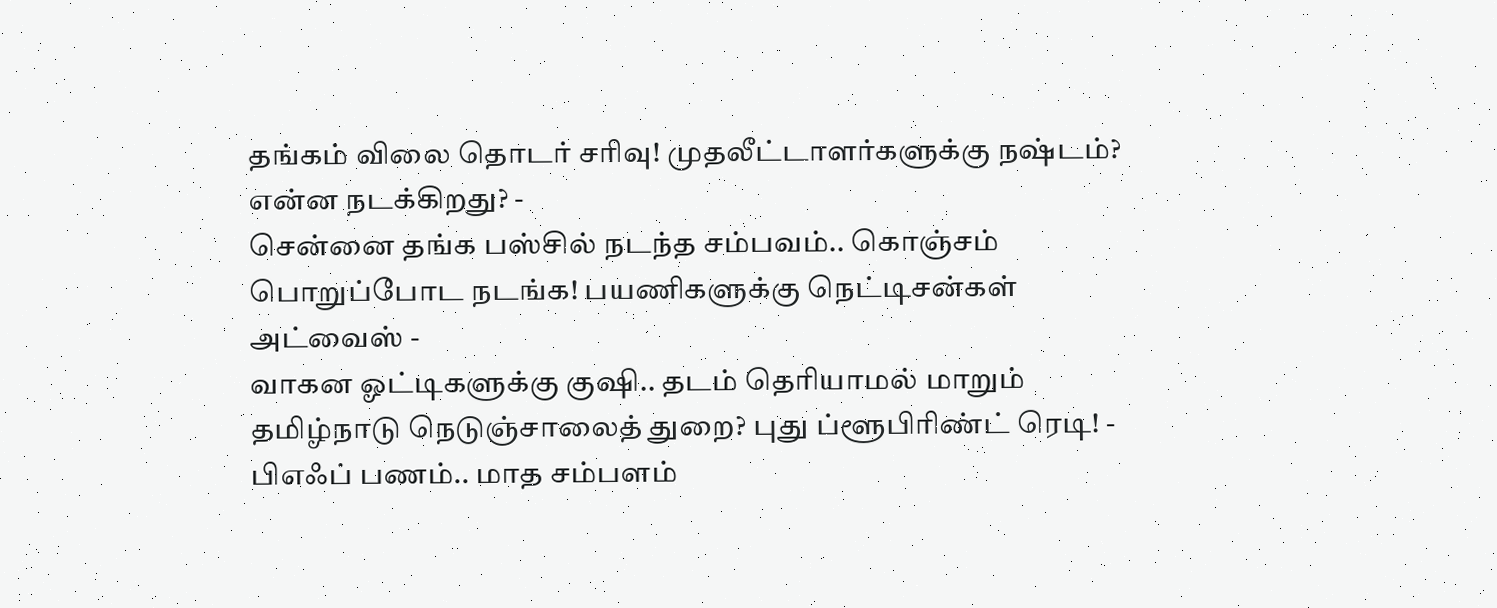தங்கம் விலை தொடர் சரிவு! முதலீட்டாளர்களுக்கு நஷ்டம்? என்ன நடக்கிறது? -
சென்னை தங்க பஸ்சில் நடந்த சம்பவம்.. கொஞ்சம் பொறுப்போட நடங்க! பயணிகளுக்கு நெட்டிசன்கள் அட்வைஸ் -
வாகன ஓட்டிகளுக்கு குஷி.. தடம் தெரியாமல் மாறும் தமிழ்நாடு நெடுஞ்சாலைத் துறை? புது ப்ளூபிரிண்ட் ரெடி! -
பிஎஃப் பணம்.. மாத சம்பளம்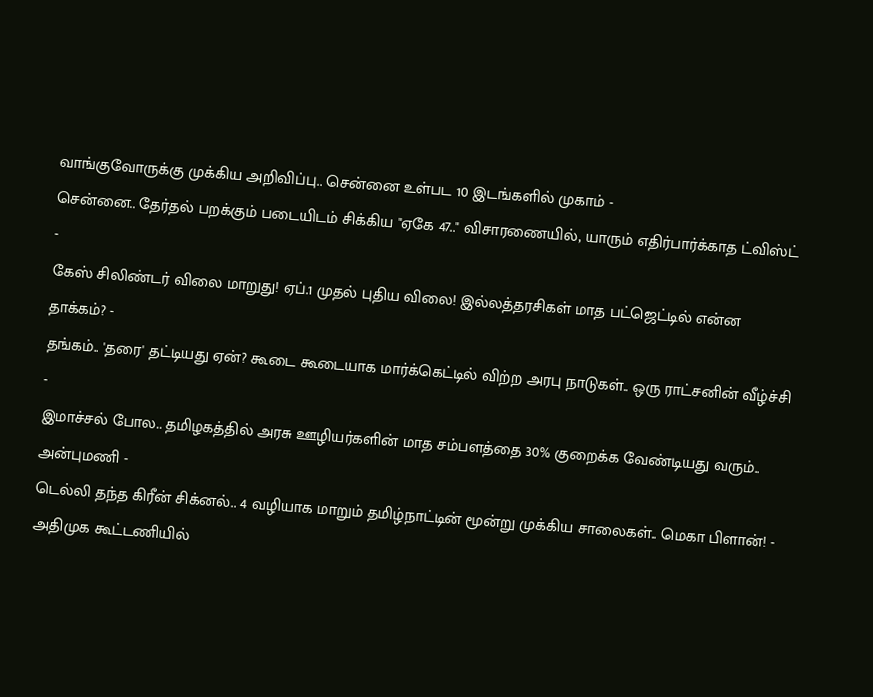வாங்குவோருக்கு முக்கிய அறிவிப்பு.. சென்னை உள்பட 10 இடங்களில் முகாம் -
சென்னை.. தேர்தல் பறக்கும் படையிடம் சிக்கிய "ஏகே 47.." விசாரணையில், யாரும் எதிர்பார்க்காத ட்விஸ்ட் -
கேஸ் சிலிண்டர் விலை மாறுது! ஏப்.1 முதல் புதிய விலை! இல்லத்தரசிகள் மாத பட்ஜெட்டில் என்ன தாக்கம்? -
தங்கம்.. 'தரை' தட்டியது ஏன்? கூடை கூடையாக மார்க்கெட்டில் விற்ற அரபு நாடுகள்.. ஒரு ராட்சனின் வீழ்ச்சி -
இமாச்சல் போல.. தமிழகத்தில் அரசு ஊழியர்களின் மாத சம்பளத்தை 30% குறைக்க வேண்டியது வரும்.. அன்புமணி -
டெல்லி தந்த கிரீன் சிக்னல்.. 4 வழியாக மாறும் தமிழ்நாட்டின் மூன்று முக்கிய சாலைகள்.. மெகா பிளான்! -
அதிமுக கூட்டணியில்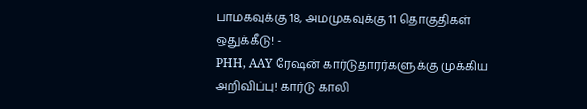பாமகவுக்கு 18, அமமுகவுக்கு 11 தொகுதிகள் ஒதுக்கீடு! -
PHH, AAY ரேஷன் கார்டுதாரர்களுக்கு முக்கிய அறிவிப்பு! கார்டு காலி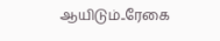ஆயிடும்..ரேகை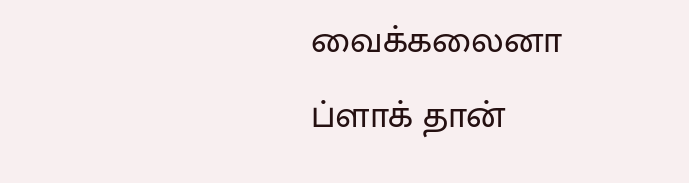வைக்கலைனா ப்ளாக் தான்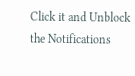Click it and Unblock the Notifications